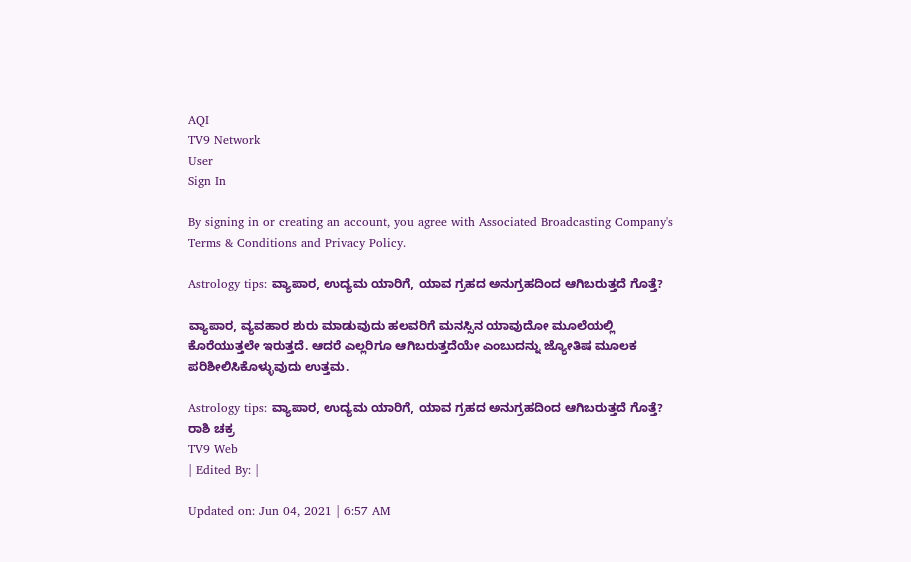AQI
TV9 Network
User
Sign In

By signing in or creating an account, you agree with Associated Broadcasting Company's Terms & Conditions and Privacy Policy.

Astrology tips: ವ್ಯಾಪಾರ, ಉದ್ಯಮ ಯಾರಿಗೆ, ಯಾವ ಗ್ರಹದ ಅನುಗ್ರಹದಿಂದ ಆಗಿಬರುತ್ತದೆ ಗೊತ್ತೆ?

ವ್ಯಾಪಾರ, ವ್ಯವಹಾರ ಶುರು ಮಾಡುವುದು ಹಲವರಿಗೆ ಮನಸ್ಸಿನ ಯಾವುದೋ ಮೂಲೆಯಲ್ಲಿ ಕೊರೆಯುತ್ತಲೇ ಇರುತ್ತದೆ. ಆದರೆ ಎಲ್ಲರಿಗೂ ಆಗಿಬರುತ್ತದೆಯೇ ಎಂಬುದನ್ನು ಜ್ಯೋತಿಷ ಮೂಲಕ ಪರಿಶೀಲಿಸಿಕೊಳ್ಳುವುದು ಉತ್ತಮ.

Astrology tips: ವ್ಯಾಪಾರ, ಉದ್ಯಮ ಯಾರಿಗೆ, ಯಾವ ಗ್ರಹದ ಅನುಗ್ರಹದಿಂದ ಆಗಿಬರುತ್ತದೆ ಗೊತ್ತೆ?
ರಾಶಿ ಚಕ್ರ
TV9 Web
| Edited By: |

Updated on: Jun 04, 2021 | 6:57 AM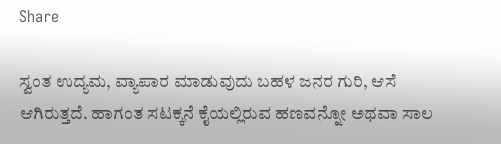Share

ಸ್ವಂತ ಉದ್ಯಮ, ವ್ಯಾಪಾರ ಮಾಡುವುದು ಬಹಳ ಜನರ ಗುರಿ, ಆಸೆ ಆಗಿರುತ್ತದೆ. ಹಾಗಂತ ಸಟಕ್ಕನೆ ಕೈಯಲ್ಲಿರುವ ಹಣವನ್ನೋ ಅಥವಾ ಸಾಲ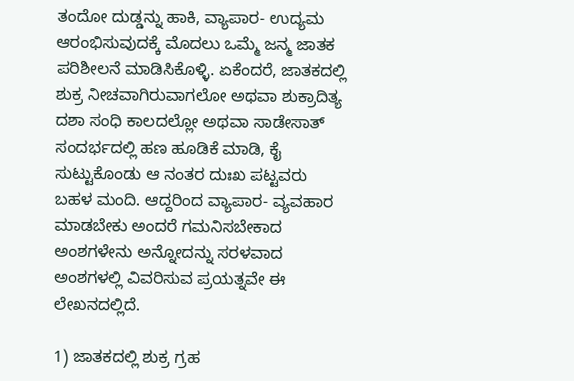ತಂದೋ ದುಡ್ಡನ್ನು ಹಾಕಿ, ವ್ಯಾಪಾರ- ಉದ್ಯಮ ಆರಂಭಿಸುವುದಕ್ಕೆ ಮೊದಲು ಒಮ್ಮೆ ಜನ್ಮ ಜಾತಕ ಪರಿಶೀಲನೆ ಮಾಡಿಸಿಕೊಳ್ಳಿ. ಏಕೆಂದರೆ, ಜಾತಕದಲ್ಲಿ ಶುಕ್ರ ನೀಚವಾಗಿರುವಾಗಲೋ ಅಥವಾ ಶುಕ್ರಾದಿತ್ಯ ದಶಾ ಸಂಧಿ ಕಾಲದಲ್ಲೋ ಅಥವಾ ಸಾಡೇಸಾತ್ ಸಂದರ್ಭದಲ್ಲಿ ಹಣ ಹೂಡಿಕೆ ಮಾಡಿ, ಕೈ ಸುಟ್ಟುಕೊಂಡು ಆ ನಂತರ ದುಃಖ ಪಟ್ಟವರು ಬಹಳ ಮಂದಿ. ಆದ್ದರಿಂದ ವ್ಯಾಪಾರ- ವ್ಯವಹಾರ ಮಾಡಬೇಕು ಅಂದರೆ ಗಮನಿಸಬೇಕಾದ ಅಂಶಗಳೇನು ಅನ್ನೋದನ್ನು ಸರಳವಾದ ಅಂಶಗಳಲ್ಲಿ ವಿವರಿಸುವ ಪ್ರಯತ್ನವೇ ಈ ಲೇಖನದಲ್ಲಿದೆ.

1) ಜಾತಕದಲ್ಲಿ ಶುಕ್ರ ಗ್ರಹ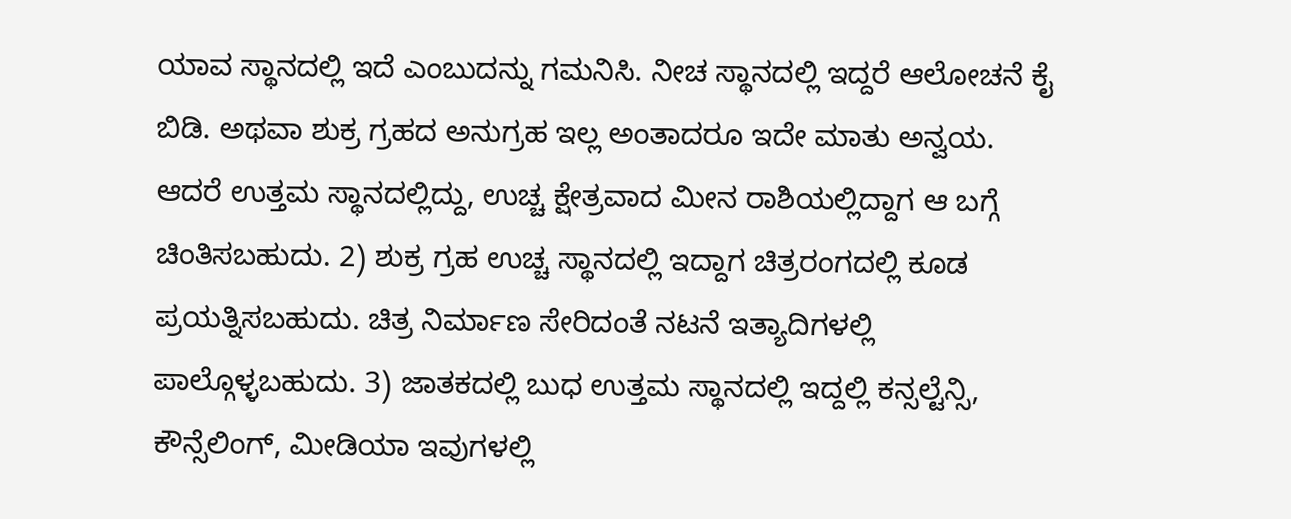ಯಾವ ಸ್ಥಾನದಲ್ಲಿ ಇದೆ ಎಂಬುದನ್ನು ಗಮನಿಸಿ. ನೀಚ ಸ್ಥಾನದಲ್ಲಿ ಇದ್ದರೆ ಆಲೋಚನೆ ಕೈ ಬಿಡಿ. ಅಥವಾ ಶುಕ್ರ ಗ್ರಹದ ಅನುಗ್ರಹ ಇಲ್ಲ ಅಂತಾದರೂ ಇದೇ ಮಾತು ಅನ್ವಯ. ಆದರೆ ಉತ್ತಮ ಸ್ಥಾನದಲ್ಲಿದ್ದು, ಉಚ್ಚ ಕ್ಷೇತ್ರವಾದ ಮೀನ ರಾಶಿಯಲ್ಲಿದ್ದಾಗ ಆ ಬಗ್ಗೆ ಚಿಂತಿಸಬಹುದು. 2) ಶುಕ್ರ ಗ್ರಹ ಉಚ್ಚ ಸ್ಥಾನದಲ್ಲಿ ಇದ್ದಾಗ ಚಿತ್ರರಂಗದಲ್ಲಿ ಕೂಡ ಪ್ರಯತ್ನಿಸಬಹುದು. ಚಿತ್ರ ನಿರ್ಮಾಣ ಸೇರಿದಂತೆ ನಟನೆ ಇತ್ಯಾದಿಗಳಲ್ಲಿ ಪಾಲ್ಗೊಳ್ಳಬಹುದು. 3) ಜಾತಕದಲ್ಲಿ ಬುಧ ಉತ್ತಮ ಸ್ಥಾನದಲ್ಲಿ ಇದ್ದಲ್ಲಿ ಕನ್ಸಲ್ಟೆನ್ಸಿ, ಕೌನ್ಸೆಲಿಂಗ್, ಮೀಡಿಯಾ ಇವುಗಳಲ್ಲಿ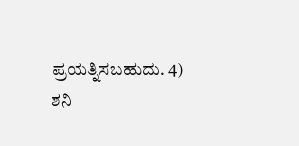ಪ್ರಯತ್ನಿಸಬಹುದು. 4) ಶನಿ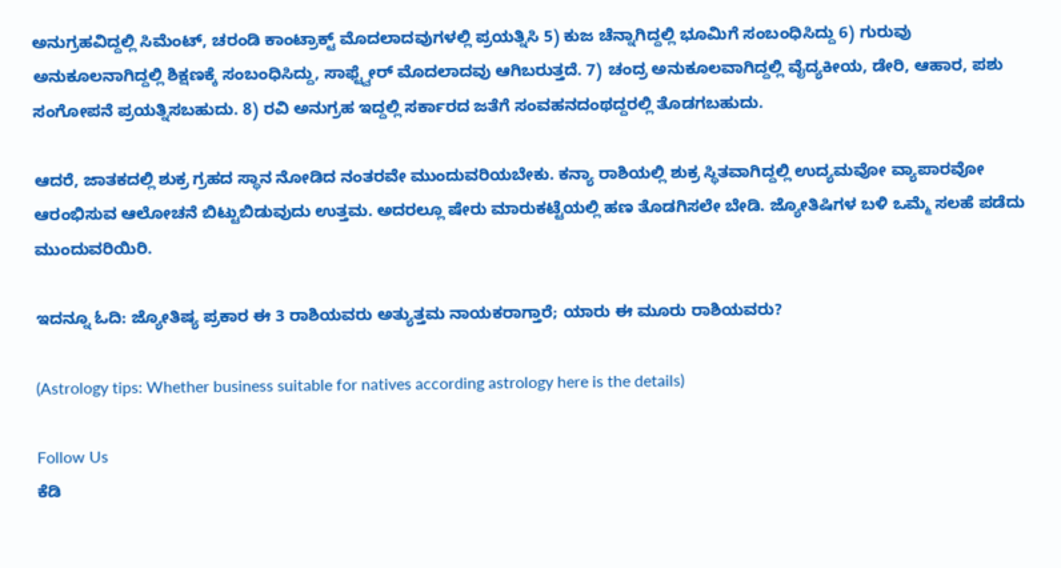ಅನುಗ್ರಹವಿದ್ದಲ್ಲಿ ಸಿಮೆಂಟ್, ಚರಂಡಿ ಕಾಂಟ್ರಾಕ್ಟ್ ಮೊದಲಾದವುಗಳಲ್ಲಿ ಪ್ರಯತ್ನಿಸಿ 5) ಕುಜ ಚೆನ್ನಾಗಿದ್ದಲ್ಲಿ ಭೂಮಿಗೆ ಸಂಬಂಧಿಸಿದ್ದು 6) ಗುರುವು ಅನುಕೂಲನಾಗಿದ್ದಲ್ಲಿ ಶಿಕ್ಷಣಕ್ಕೆ ಸಂಬಂಧಿಸಿದ್ದು, ಸಾಫ್ಟ್ವೇರ್ ಮೊದಲಾದವು ಆಗಿಬರುತ್ತದೆ. 7) ಚಂದ್ರ ಅನುಕೂಲವಾಗಿದ್ದಲ್ಲಿ ವೈದ್ಯಕೀಯ, ಡೇರಿ, ಆಹಾರ, ಪಶು ಸಂಗೋಪನೆ ಪ್ರಯತ್ನಿಸಬಹುದು. 8) ರವಿ ಅನುಗ್ರಹ ಇದ್ದಲ್ಲಿ ಸರ್ಕಾರದ ಜತೆಗೆ ಸಂವಹನದಂಥದ್ದರಲ್ಲಿ ತೊಡಗಬಹುದು.

ಆದರೆ, ಜಾತಕದಲ್ಲಿ ಶುಕ್ರ ಗ್ರಹದ ಸ್ಥಾನ ನೋಡಿದ ನಂತರವೇ ಮುಂದುವರಿಯಬೇಕು. ಕನ್ಯಾ ರಾಶಿಯಲ್ಲಿ ಶುಕ್ರ ಸ್ಥಿತವಾಗಿದ್ದಲ್ಲಿ ಉದ್ಯಮವೋ ವ್ಯಾಪಾರವೋ ಆರಂಭಿಸುವ ಆಲೋಚನೆ ಬಿಟ್ಟುಬಿಡುವುದು ಉತ್ತಮ. ಅದರಲ್ಲೂ ಷೇರು ಮಾರುಕಟ್ಟೆಯಲ್ಲಿ ಹಣ ತೊಡಗಿಸಲೇ ಬೇಡಿ. ಜ್ಯೋತಿಷಿಗಳ ಬಳಿ ಒಮ್ಮೆ ಸಲಹೆ ಪಡೆದು ಮುಂದುವರಿಯಿರಿ.

ಇದನ್ನೂ ಓದಿ: ಜ್ಯೋತಿಷ್ಯ ಪ್ರಕಾರ ಈ 3 ರಾಶಿಯವರು ಅತ್ಯುತ್ತಮ ನಾಯಕರಾಗ್ತಾರೆ; ಯಾರು ಈ ಮೂರು ರಾಶಿಯವರು?

(Astrology tips: Whether business suitable for natives according astrology here is the details)

Follow Us
ಕೆಡಿ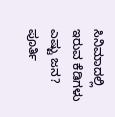ಸಿನಿಮಾದಲ್ಲಿ ಇರುವ ಕೆಡಿಗಳು ಎಷ್ಟು ಜನ? ಪೂರ್ತಿ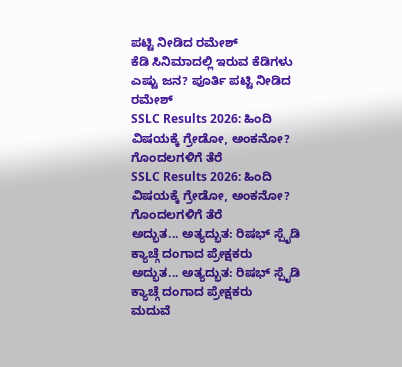ಪಟ್ಟಿ ನೀಡಿದ ರಮೇಶ್
ಕೆಡಿ ಸಿನಿಮಾದಲ್ಲಿ ಇರುವ ಕೆಡಿಗಳು ಎಷ್ಟು ಜನ? ಪೂರ್ತಿ ಪಟ್ಟಿ ನೀಡಿದ ರಮೇಶ್
SSLC Results 2026: ಹಿಂದಿ ವಿಷಯಕ್ಕೆ ಗ್ರೇಡೋ, ಅಂಕನೋ? ಗೊಂದಲಗಳಿಗೆ ತೆರೆ
SSLC Results 2026: ಹಿಂದಿ ವಿಷಯಕ್ಕೆ ಗ್ರೇಡೋ, ಅಂಕನೋ? ಗೊಂದಲಗಳಿಗೆ ತೆರೆ
ಅದ್ಭುತ... ಅತ್ಯದ್ಭುತ: ರಿಷಭ್ ಸ್ಪೈಡಿ ಕ್ಯಾಚ್ಗೆ ದಂಗಾದ ಪ್ರೇಕ್ಷಕರು
ಅದ್ಭುತ... ಅತ್ಯದ್ಭುತ: ರಿಷಭ್ ಸ್ಪೈಡಿ ಕ್ಯಾಚ್ಗೆ ದಂಗಾದ ಪ್ರೇಕ್ಷಕರು
ಮದುವೆ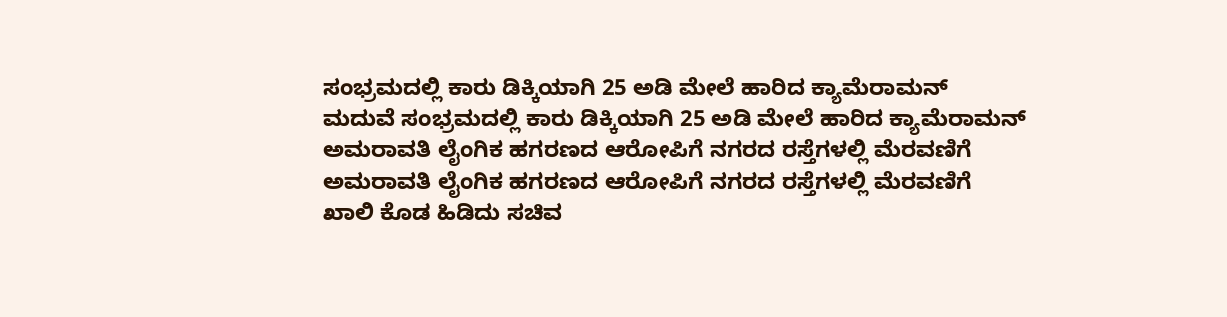ಸಂಭ್ರಮದಲ್ಲಿ ಕಾರು ಡಿಕ್ಕಿಯಾಗಿ 25 ಅಡಿ ಮೇಲೆ ಹಾರಿದ ಕ್ಯಾಮೆರಾಮನ್
ಮದುವೆ ಸಂಭ್ರಮದಲ್ಲಿ ಕಾರು ಡಿಕ್ಕಿಯಾಗಿ 25 ಅಡಿ ಮೇಲೆ ಹಾರಿದ ಕ್ಯಾಮೆರಾಮನ್
ಅಮರಾವತಿ ಲೈಂಗಿಕ ಹಗರಣದ ಆರೋಪಿಗೆ ನಗರದ ರಸ್ತೆಗಳಲ್ಲಿ ಮೆರವಣಿಗೆ
ಅಮರಾವತಿ ಲೈಂಗಿಕ ಹಗರಣದ ಆರೋಪಿಗೆ ನಗರದ ರಸ್ತೆಗಳಲ್ಲಿ ಮೆರವಣಿಗೆ
ಖಾಲಿ ಕೊಡ ಹಿಡಿದು ಸಚಿವ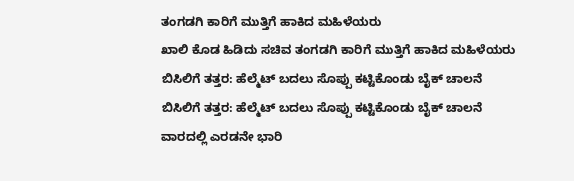ತಂಗಡಗಿ ಕಾರಿಗೆ ಮುತ್ತಿಗೆ ಹಾಕಿದ ಮಹಿಳೆಯರು
ಖಾಲಿ ಕೊಡ ಹಿಡಿದು ಸಚಿವ ತಂಗಡಗಿ ಕಾರಿಗೆ ಮುತ್ತಿಗೆ ಹಾಕಿದ ಮಹಿಳೆಯರು
ಬಿಸಿಲಿಗೆ ತತ್ತರ: ಹೆಲ್ಮೆಟ್ ಬದಲು ಸೊಪ್ಪು ಕಟ್ಟಿಕೊಂಡು ಬೈಕ್ ಚಾಲನೆ
ಬಿಸಿಲಿಗೆ ತತ್ತರ: ಹೆಲ್ಮೆಟ್ ಬದಲು ಸೊಪ್ಪು ಕಟ್ಟಿಕೊಂಡು ಬೈಕ್ ಚಾಲನೆ
ವಾರದಲ್ಲಿ ಎರಡನೇ ಭಾರಿ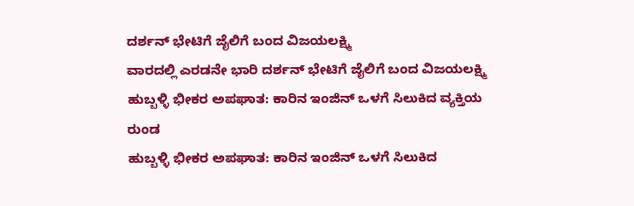ದರ್ಶನ್ ಭೇಟಿಗೆ ಜೈಲಿಗೆ ಬಂದ ವಿಜಯಲಕ್ಷ್ಮಿ
ವಾರದಲ್ಲಿ ಎರಡನೇ ಭಾರಿ ದರ್ಶನ್ ಭೇಟಿಗೆ ಜೈಲಿಗೆ ಬಂದ ವಿಜಯಲಕ್ಷ್ಮಿ
ಹುಬ್ಬಳ್ಳಿ ಭೀಕರ ಅಪಘಾತ: ಕಾರಿನ ಇಂಜಿನ್ ಒಳಗೆ ಸಿಲುಕಿದ ವ್ಯಕ್ತಿಯ ರುಂಡ
ಹುಬ್ಬಳ್ಳಿ ಭೀಕರ ಅಪಘಾತ: ಕಾರಿನ ಇಂಜಿನ್ ಒಳಗೆ ಸಿಲುಕಿದ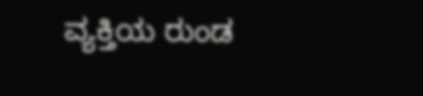ವ್ಯಕ್ತಿಯ ರುಂಡ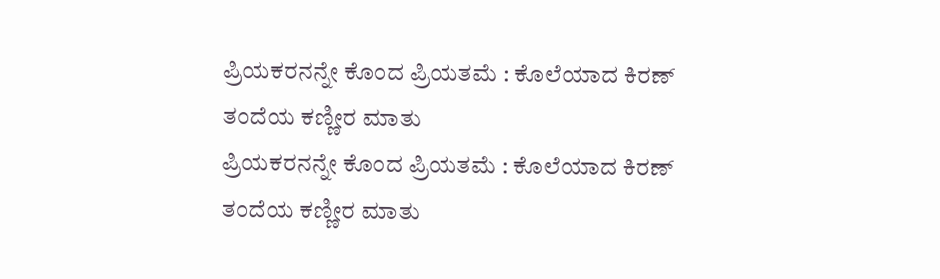ಪ್ರಿಯಕರನನ್ನೇ ಕೊಂದ ಪ್ರಿಯತಮೆ : ಕೊಲೆಯಾದ ಕಿರಣ್ ತಂದೆಯ ಕಣ್ಣೀರ ಮಾತು
ಪ್ರಿಯಕರನನ್ನೇ ಕೊಂದ ಪ್ರಿಯತಮೆ : ಕೊಲೆಯಾದ ಕಿರಣ್ ತಂದೆಯ ಕಣ್ಣೀರ ಮಾತು